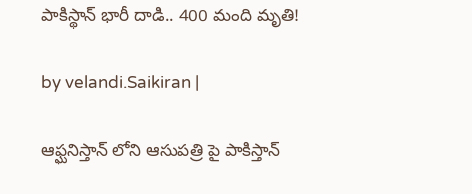పాకిస్థాన్ భారీ దాడి.. 400 మంది మృతి!

by velandi.Saikiran |

ఆఫ్ఘనిస్తాన్ లోని ఆసుపత్రి పై పాకిస్తాన్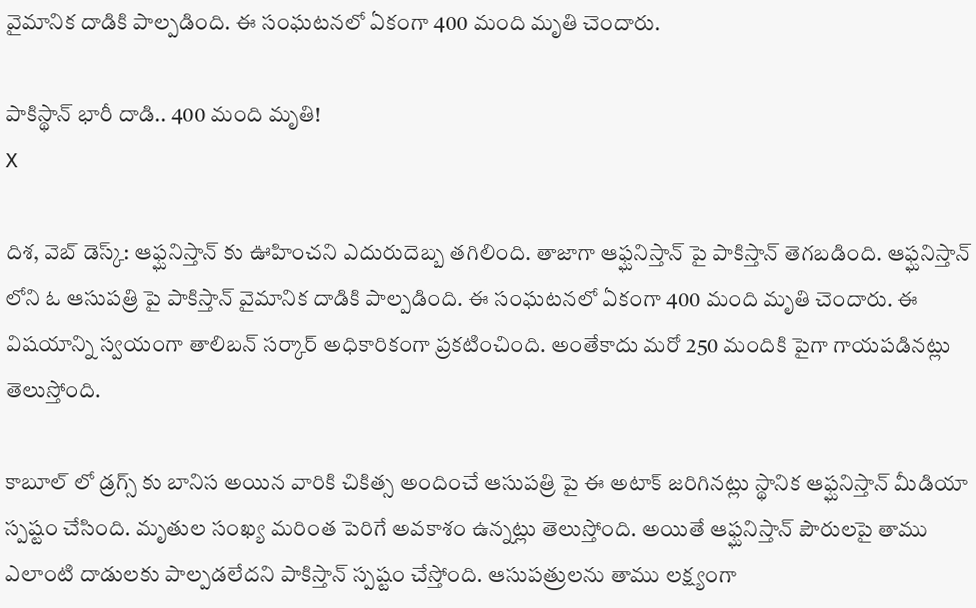వైమానిక దాడికి పాల్పడింది. ఈ సంఘటనలో ఏకంగా 400 మంది మృతి చెందారు.

పాకిస్థాన్ భారీ దాడి.. 400 మంది మృతి!
X

దిశ‌, వెబ్ డెస్క్‌: ఆఫ్ఘనిస్తాన్ కు ఊహించని ఎదురుదెబ్బ తగిలింది. తాజాగా ఆఫ్ఘనిస్తాన్ పై పాకిస్తాన్ తెగబడింది. ఆఫ్ఘనిస్తాన్ లోని ఓ ఆసుపత్రి పై పాకిస్తాన్ వైమానిక దాడికి పాల్పడింది. ఈ సంఘటనలో ఏకంగా 400 మంది మృతి చెందారు. ఈ విషయాన్ని స్వయంగా తాలిబ‌న్ సర్కార్ అధికారికంగా ప్రకటించింది. అంతేకాదు మరో 250 మందికి పైగా గాయపడినట్లు తెలుస్తోంది.

కాబూల్ లో డ్రగ్స్ కు బానిస అయిన వారికి చికిత్స అందించే ఆసుపత్రి పై ఈ అటాక్ జరిగినట్లు స్థానిక ఆఫ్ఘనిస్తాన్ మీడియా స్పష్టం చేసింది. మృతుల సంఖ్య మరింత పెరిగే అవకాశం ఉన్నట్లు తెలుస్తోంది. అయితే ఆఫ్ఘనిస్తాన్ పౌరులపై తాము ఎలాంటి దాడులకు పాల్పడలేదని పాకిస్తాన్ స్పష్టం చేస్తోంది. ఆసుపత్రులను తాము లక్ష్యంగా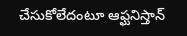చేసుకోలేదంటూ ఆఫ్ఘనిస్తాన్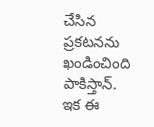చేసిన ప్రకటనను ఖండించింది పాకిస్తాన్‌. ఇక ఈ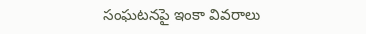సంఘ‌ట‌న‌పై ఇంకా వివ‌రాలు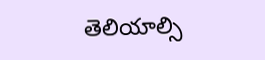తెలియాల్సి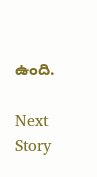ఉంది.

Next Story